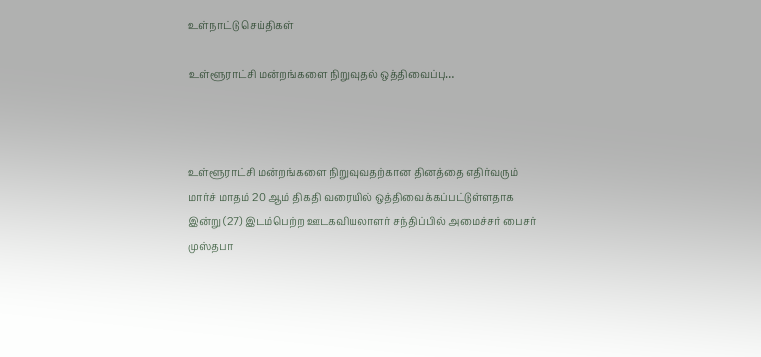உள்நாட்டு செய்திகள்

உள்ளூராட்சி மன்றங்களை நிறுவுதல் ஒத்திவைப்பு…



உள்ளூராட்சி மன்றங்களை நிறுவுவதற்கான தினத்தை எதிர்வரும் மார்ச் மாதம் 20 ஆம் திகதி வரையில் ஒத்திவைக்கப்பட்டுள்ளதாக இன்று (27) இடம்பெற்ற ஊடகவியலாளர் சந்திப்பில் அமைச்சர் பைசர் முஸ்தபா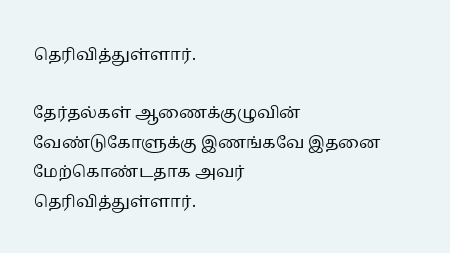தெரிவித்துள்ளார்.

தேர்தல்கள் ஆணைக்குழுவின் வேண்டுகோளுக்கு இணங்கவே இதனை மேற்கொண்டதாக அவர் தெரிவித்துள்ளார்.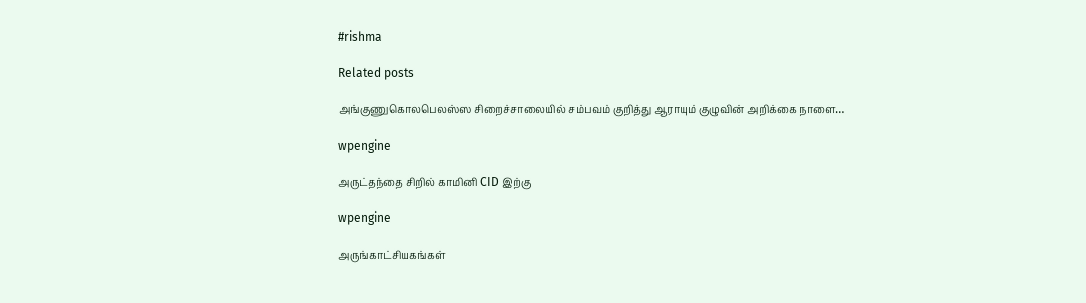#rishma

Related posts

அங்குணுகொலபெலஸ்ஸ சிறைச்சாலையில் சம்பவம் குறித்து ஆராயும் குழுவின் அறிக்கை நாளை…

wpengine

அருட்தந்தை சிறில் காமினி CID இற்கு

wpengine

அருங்காட்சியகங்கள்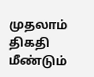முதலாம் திகதி மீண்டும்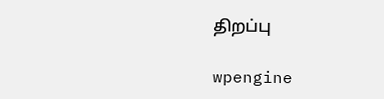திறப்பு

wpengine